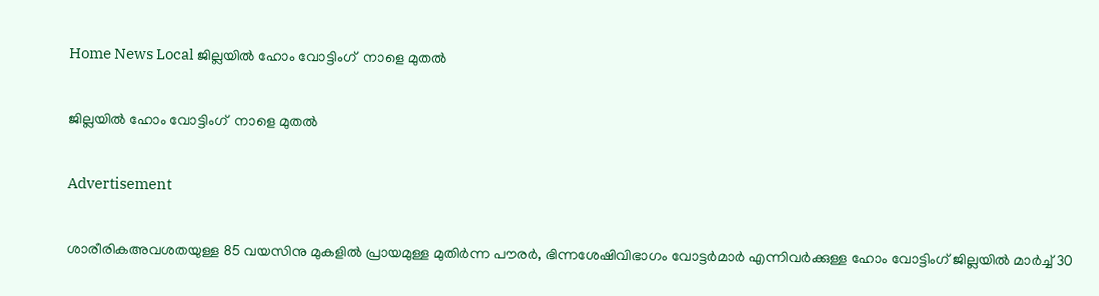Home News Local ജില്ലയില്‍ ഹോം വോട്ടിംഗ്  നാളെ മുതല്‍

ജില്ലയില്‍ ഹോം വോട്ടിംഗ്  നാളെ മുതല്‍

Advertisement

ശാരീരികഅവശതയുള്ള 85 വയസിനു മുകളില്‍ പ്രായമുള്ള മുതിര്‍ന്ന പൗരര്‍, ഭിന്നശേഷിവിഭാഗം വോട്ടര്‍മാര്‍ എന്നിവര്‍ക്കുള്ള ഹോം വോട്ടിംഗ് ജില്ലയില്‍ മാര്‍ച്ച് 30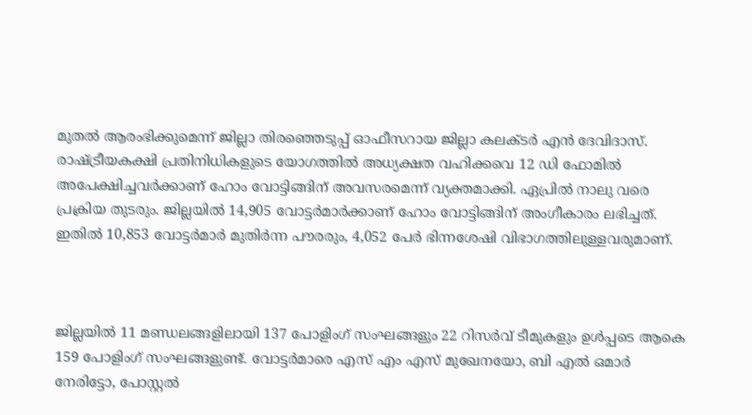മുതല്‍ ആരംഭിക്കുമെന്ന് ജില്ലാ തിരഞ്ഞെടുപ്പ് ഓഫീസറായ ജില്ലാ കലക്ടര്‍ എന്‍ ദേവിദാസ്.   രാഷ്ട്രീയകക്ഷി പ്രതിനിധികളുടെ യോഗത്തില്‍ അധ്യക്ഷത വഹിക്കവെ 12 ഡി ഫോമില്‍ അപേക്ഷിച്ചവര്‍ക്കാണ് ഹോം വോട്ടിങ്ങിന് അവസരമെന്ന് വ്യക്തമാക്കി. ഏപ്രില്‍ നാലു വരെ പ്രക്രിയ തുടരും. ജില്ലയില്‍ 14,905 വോട്ടര്‍മാര്‍ക്കാണ് ഹോം വോട്ടിങ്ങിന് അംഗീകാരം ലഭിച്ചത്. ഇതില്‍ 10,853 വോട്ടര്‍മാര്‍ മുതിര്‍ന്ന പൗരരും, 4,052 പേര്‍ ഭിന്നശേഷി വിഭാഗത്തിലുള്ളവരുമാണ്.



ജില്ലയില്‍ 11 മണ്ഡലങ്ങളിലായി 137 പോളിംഗ് സംഘങ്ങളും 22 റിസര്‍വ് ടീമുകളും ഉള്‍പ്പടെ ആകെ 159 പോളിംഗ് സംഘങ്ങളുണ്ട്. വോട്ടര്‍മാരെ എസ് എം എസ് മുഖേനയോ, ബി എല്‍ ഒമാര്‍ നേരിട്ടോ, പോസ്റ്റല്‍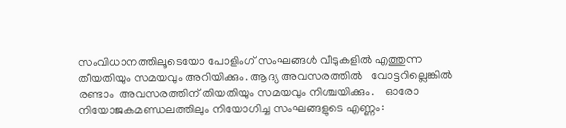സംവിധാനത്തിലൂടെയോ പോളിംഗ് സംഘങ്ങള്‍ വീടുകളില്‍ എത്തുന്ന തീയതിയും സമയവും അറിയിക്കും. ആദ്യ അവസരത്തില്‍   വോട്ടറില്ലെങ്കില്‍ രണ്ടാം  അവസരത്തിന് തിയതിയും സമയവും നിശ്ചയിക്കും.    ഓരോ നിയോജകമണ്ഡലത്തിലും നിയോഗിച്ച സംഘങ്ങളുടെ എണ്ണം: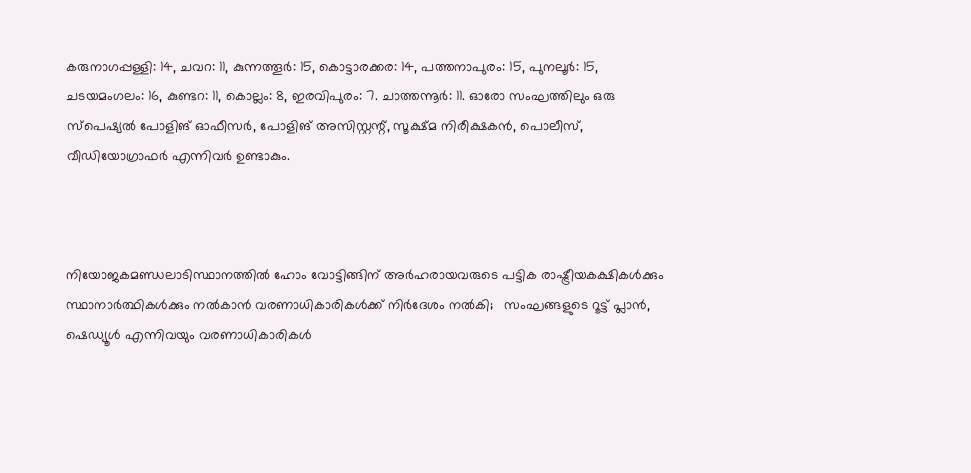കരുനാഗപ്പള്ളി: 14, ചവറ: 11, കുന്നത്തൂര്‍: 15, കൊട്ടാരക്കര: 14, പത്തനാപുരം: 15, പുനലൂര്‍: 15, ചടയമംഗലം: 16, കുണ്ടറ: 11, കൊല്ലം: 8, ഇരവിപുരം: 7. ചാത്തന്നൂര്‍: 11. ഓരോ സംഘത്തിലും ഒരു സ്‌പെഷ്യല്‍ പോളിങ് ഓഫീസര്‍, പോളിങ് അസിസ്റ്റന്റ്, സൂക്ഷ്മ നിരീക്ഷകന്‍, പൊലീസ്, വീഡിയോഗ്രാഫര്‍ എന്നിവര്‍ ഉണ്ടാകും.



നിയോജകമണ്ഡലാടിസ്ഥാനത്തില്‍ ഹോം വോട്ടിങ്ങിന് അര്‍ഹരായവരുടെ പട്ടിക രാഷ്ട്രീയകക്ഷികള്‍ക്കും സ്ഥാനാര്‍ത്ഥികള്‍ക്കും നല്‍കാന്‍ വരണാധികാരികള്‍ക്ക് നിര്‍ദേശം നല്‍കി;   സംഘങ്ങളുടെ റൂട്ട് പ്ലാന്‍, ഷെഡ്യൂള്‍ എന്നിവയും വരണാധികാരികള്‍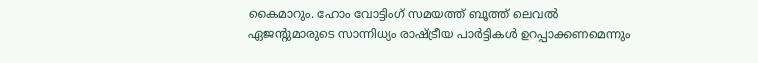കൈമാറും. ഹോം വോട്ടിംഗ് സമയത്ത് ബൂത്ത് ലെവല്‍ ഏജന്റുമാരുടെ സാന്നിധ്യം രാഷ്ട്രീയ പാര്‍ട്ടികള്‍ ഉറപ്പാക്കണമെന്നും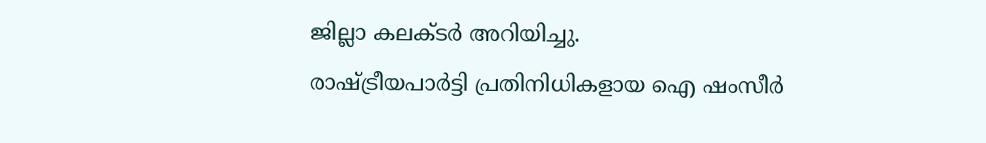ജില്ലാ കലക്ടര്‍ അറിയിച്ചു.
രാഷ്ട്രീയപാര്‍ട്ടി പ്രതിനിധികളായ ഐ ഷംസീര്‍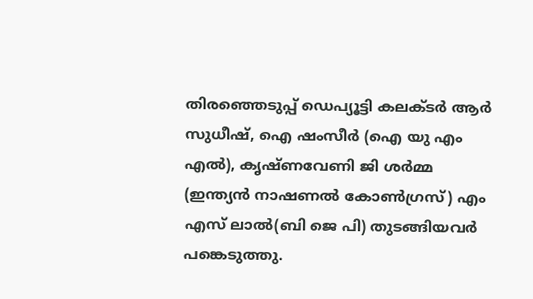തിരഞ്ഞെടുപ്പ് ഡെപ്യൂട്ടി കലക്ടര്‍ ആര്‍ സുധീഷ്, ഐ ഷംസീര്‍ (ഐ യു എം എല്‍), കൃഷ്ണവേണി ജി ശര്‍മ്മ (ഇന്ത്യന്‍ നാഷണല്‍ കോണ്‍ഗ്രസ്) എം എസ് ലാല്‍(ബി ജെ പി) തുടങ്ങിയവര്‍ പങ്കെടുത്തു.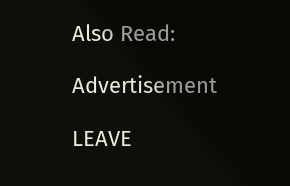Also Read:

Advertisement

LEAVE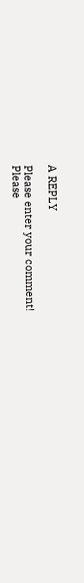A REPLY

Please enter your comment!
Please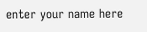enter your name here